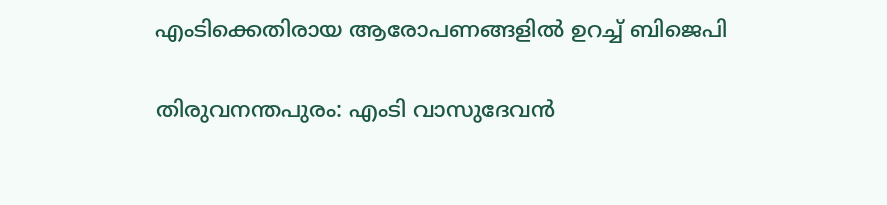എംടിക്കെതിരായ ആരോപണങ്ങളില്‍ ഉറച്ച് ബിജെപി

തിരുവനന്തപുരം: എംടി വാസുദേവന്‍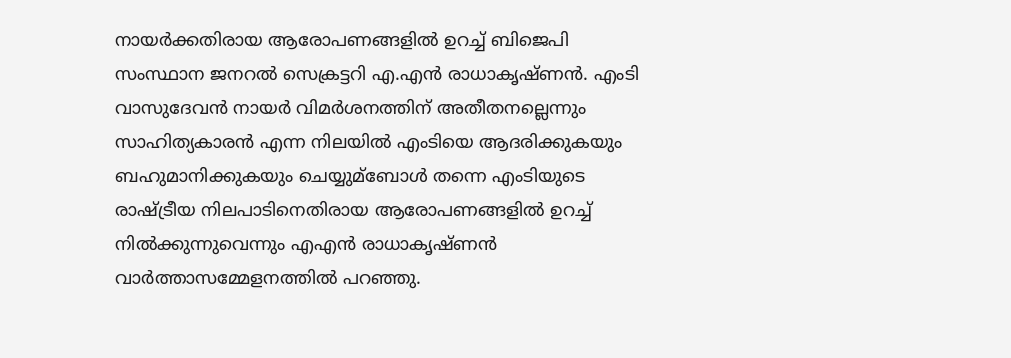നായര്‍ക്കതിരായ ആരോപണങ്ങളില്‍ ഉറച്ച് ബിജെപി സംസ്ഥാന ജനറല്‍ സെക്രട്ടറി എ.എന്‍ രാധാകൃഷ്ണന്‍. എംടി വാസുദേവന്‍ നായര്‍ വിമര്‍ശനത്തിന് അതീതനല്ലെന്നും സാഹിത്യകാരന്‍ എന്ന നിലയില്‍ എംടിയെ ആദരിക്കുകയും ബഹുമാനിക്കുകയും ചെയ്യുമ്‌ബോള്‍ തന്നെ എംടിയുടെ രാഷ്ട്രീയ നിലപാടിനെതിരായ ആരോപണങ്ങളില്‍ ഉറച്ച് നില്‍ക്കുന്നുവെന്നും എഎന്‍ രാധാകൃഷ്ണന്‍ വാര്‍ത്താസമ്മേളനത്തില്‍ പറഞ്ഞു.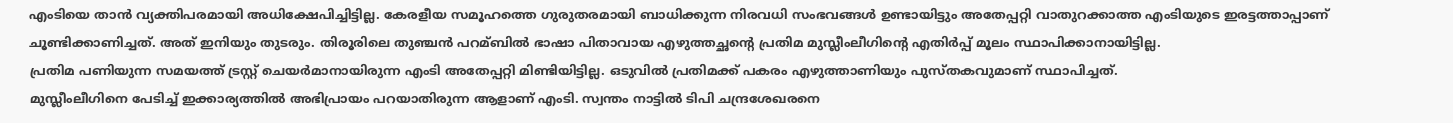എംടിയെ താന്‍ വ്യക്തിപരമായി അധിക്ഷേപിച്ചിട്ടില്ല. കേരളീയ സമൂഹത്തെ ഗുരുതരമായി ബാധിക്കുന്ന നിരവധി സംഭവങ്ങള്‍ ഉണ്ടായിട്ടും അതേപ്പറ്റി വാതുറക്കാത്ത എംടിയുടെ ഇരട്ടത്താപ്പാണ് ചൂണ്ടിക്കാണിച്ചത്. അത് ഇനിയും തുടരും. തിരൂരിലെ തുഞ്ചന്‍ പറമ്ബില്‍ ഭാഷാ പിതാവായ എഴുത്തച്ഛന്റെ പ്രതിമ മുസ്ലീംലീഗിന്റെ എതിര്‍പ്പ് മൂലം സ്ഥാപിക്കാനായിട്ടില്ല.
പ്രതിമ പണിയുന്ന സമയത്ത് ട്രസ്റ്റ് ചെയര്‍മാനായിരുന്ന എംടി അതേപ്പറ്റി മിണ്ടിയിട്ടില്ല. ഒടുവില്‍ പ്രതിമക്ക് പകരം എഴുത്താണിയും പുസ്തകവുമാണ് സ്ഥാപിച്ചത്.
മുസ്ലീംലീഗിനെ പേടിച്ച് ഇക്കാര്യത്തില്‍ അഭിപ്രായം പറയാതിരുന്ന ആളാണ് എംടി. സ്വന്തം നാട്ടില്‍ ടിപി ചന്ദ്രശേഖരനെ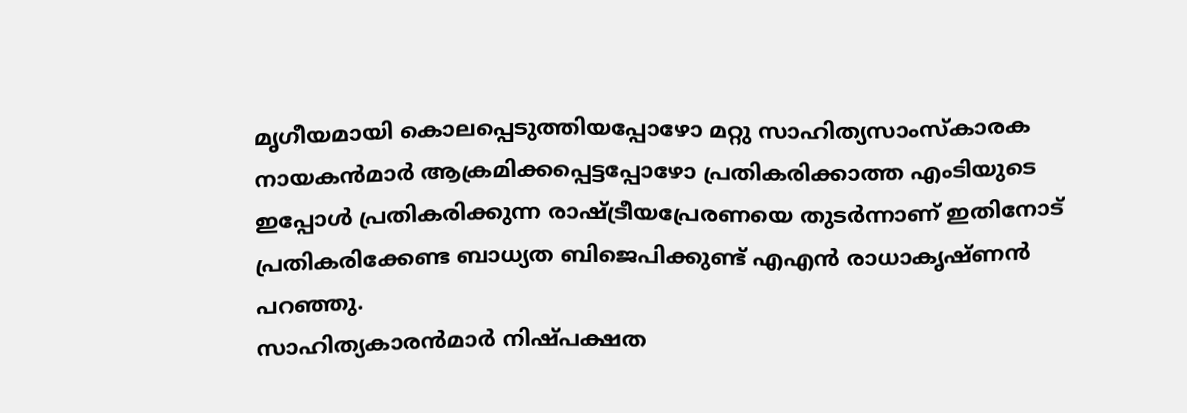മൃഗീയമായി കൊലപ്പെടുത്തിയപ്പോഴോ മറ്റു സാഹിത്യസാംസ്‌കാരക നായകന്‍മാര്‍ ആക്രമിക്കപ്പെട്ടപ്പോഴോ പ്രതികരിക്കാത്ത എംടിയുടെ ഇപ്പോള്‍ പ്രതികരിക്കുന്ന രാഷ്ട്രീയപ്രേരണയെ തുടര്‍ന്നാണ് ഇതിനോട് പ്രതികരിക്കേണ്ട ബാധ്യത ബിജെപിക്കുണ്ട് എഎന്‍ രാധാകൃഷ്ണന്‍ പറഞ്ഞു.
സാഹിത്യകാരന്‍മാര്‍ നിഷ്പക്ഷത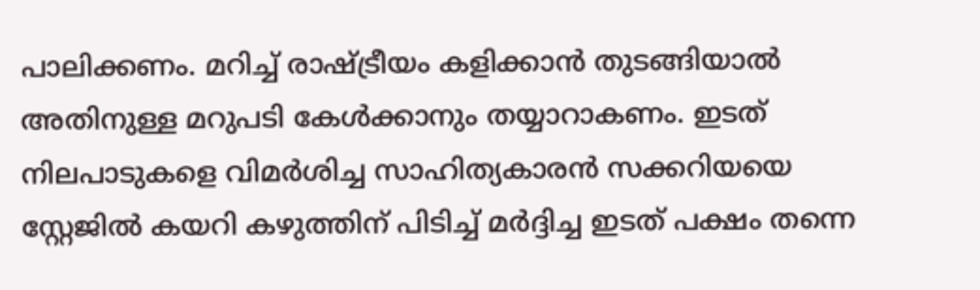പാലിക്കണം. മറിച്ച് രാഷ്ട്രീയം കളിക്കാന്‍ തുടങ്ങിയാല്‍ അതിനുള്ള മറുപടി കേള്‍ക്കാനും തയ്യാറാകണം. ഇടത് നിലപാടുകളെ വിമര്‍ശിച്ച സാഹിത്യകാരന്‍ സക്കറിയയെ സ്റ്റേജില്‍ കയറി കഴുത്തിന് പിടിച്ച് മര്‍ദ്ദിച്ച ഇടത് പക്ഷം തന്നെ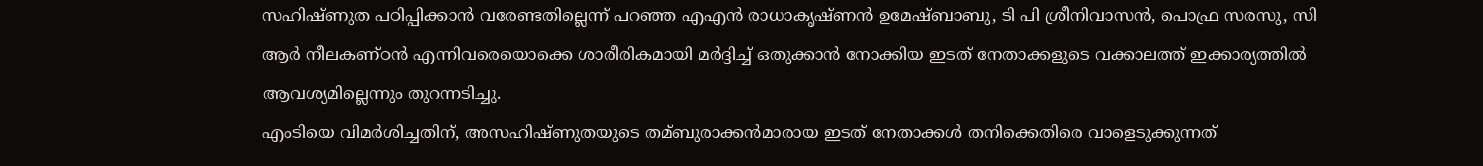സഹിഷ്ണുത പഠിപ്പിക്കാന്‍ വരേണ്ടതില്ലെന്ന് പറഞ്ഞ എഎന്‍ രാധാകൃഷ്ണന്‍ ഉമേഷ്ബാബു, ടി പി ശ്രീനിവാസന്‍, പൊഫ്ര സരസു, സി ആര്‍ നീലകണ്ഠന്‍ എന്നിവരെയൊക്കെ ശാരീരികമായി മര്‍ദ്ദിച്ച് ഒതുക്കാന്‍ നോക്കിയ ഇടത് നേതാക്കളുടെ വക്കാലത്ത് ഇക്കാര്യത്തില്‍ ആവശ്യമില്ലെന്നും തുറന്നടിച്ചു.
എംടിയെ വിമര്‍ശിച്ചതിന്, അസഹിഷ്ണുതയുടെ തമ്ബുരാക്കന്‍മാരായ ഇടത് നേതാക്കള്‍ തനിക്കെതിരെ വാളെടുക്കുന്നത്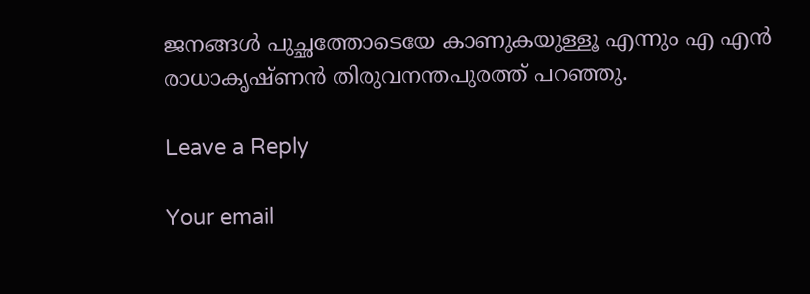ജനങ്ങള്‍ പുച്ഛത്തോടെയേ കാണുകയുള്ളൂ എന്നും എ എന്‍ രാധാകൃഷ്ണന്‍ തിരുവനന്തപുരത്ത് പറഞ്ഞു.

Leave a Reply

Your email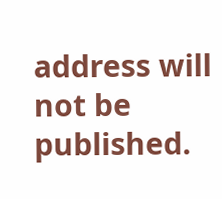address will not be published.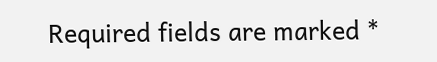Required fields are marked *